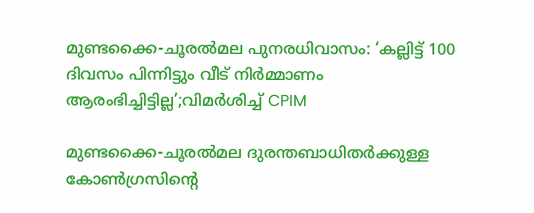മുണ്ടക്കൈ-ചൂരൽമല പുനരധിവാസം: ‘കല്ലിട്ട് 100 ദിവസം പിന്നിട്ടും വീട് നിർമ്മാണം ആരംഭിച്ചിട്ടില്ല’;വിമർശിച്ച് CPIM

മുണ്ടക്കൈ-ചൂരൽമല ദുരന്തബാധിതർക്കുള്ള കോൺഗ്രസിന്റെ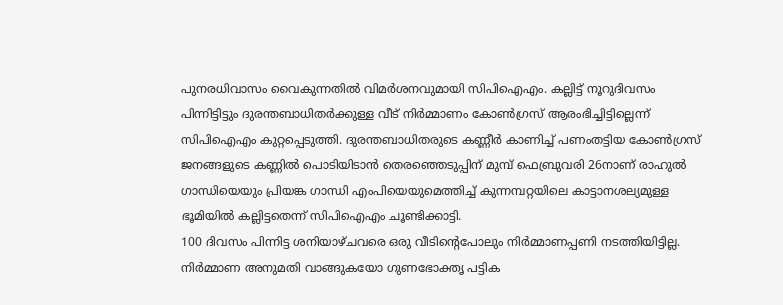പുനരധിവാസം വൈകുന്നതിൽ വിമർശനവുമായി സിപിഐഎം. കല്ലിട്ട് നൂറുദിവസം പിന്നിട്ടിട്ടും ദുരന്തബാധിതർക്കുള്ള വീട് നിർമ്മാണം കോൺഗ്രസ് ആരംഭിച്ചിട്ടില്ലെന്ന് സിപിഐഎം കുറ്റപ്പെടുത്തി. ദുരന്തബാധിതരുടെ കണ്ണീർ കാണിച്ച് പണംതട്ടിയ കോൺഗ്രസ് ജനങ്ങളുടെ കണ്ണിൽ പൊടിയിടാൻ തെരഞ്ഞെടുപ്പിന് മുമ്പ് ഫെബ്രുവരി 26നാണ് രാഹുൽ ഗാന്ധിയെയും പ്രിയങ്ക ഗാന്ധി എംപിയെയുമെത്തിച്ച് കുന്നമ്പറ്റയിലെ കാട്ടാനശല്യമുള്ള ഭൂമിയിൽ കല്ലിട്ടതെന്ന് സിപിഐഎം ചൂണ്ടിക്കാട്ടി.
100 ദിവസം പിന്നിട്ട ശനിയാഴ്ചവരെ ഒരു വീടിന്റെപോലും നിർമ്മാണപ്പണി നടത്തിയിട്ടില്ല. നിർമ്മാണ അനുമതി വാങ്ങുകയോ ഗുണഭോക്തൃ പട്ടിക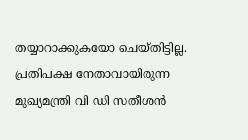തയ്യാറാക്കുകയോ ചെയ്തിട്ടില്ല. പ്രതിപക്ഷ നേതാവായിരുന്ന മുഖ്യമന്ത്രി വി ഡി സതീശൻ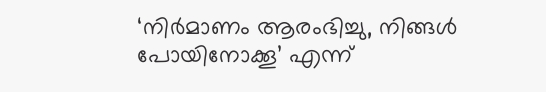‘നിർമാണം ആരംഭിച്ചു, നിങ്ങൾ പോയിനോക്കൂ’ എന്ന്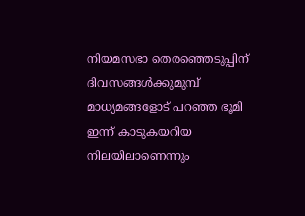നിയമസഭാ തെരഞ്ഞെടുപ്പിന് ദിവസങ്ങൾക്കുമുമ്പ് മാധ്യമങ്ങളോട് പറഞ്ഞ ഭൂമി ഇന്ന് കാടുകയറിയ നിലയിലാണെന്നും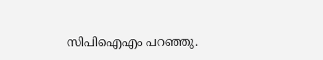സിപിഐഎം പറഞ്ഞു.